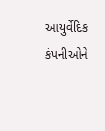આયુર્વેદિક કંપનીઓને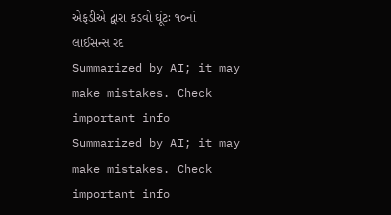એફડીએ દ્વારા કડવો ઘૂંટઃ ૧૦નાં લાઈસન્સ રદ
Summarized by AI; it may make mistakes. Check important info
Summarized by AI; it may make mistakes. Check important info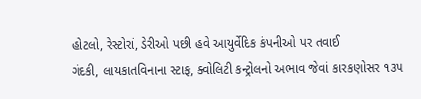હોટલો, રેસ્ટોરાં, ડેરીઓ પછી હવે આયુર્વેદિક કંપનીઓ પર તવાઈ
ગંદકી, લાયકાતવિનાના સ્ટાફ, ક્વોલિટી કન્ટ્રોલનો અભાવ જેવાં કારકણોસર ૧૩૫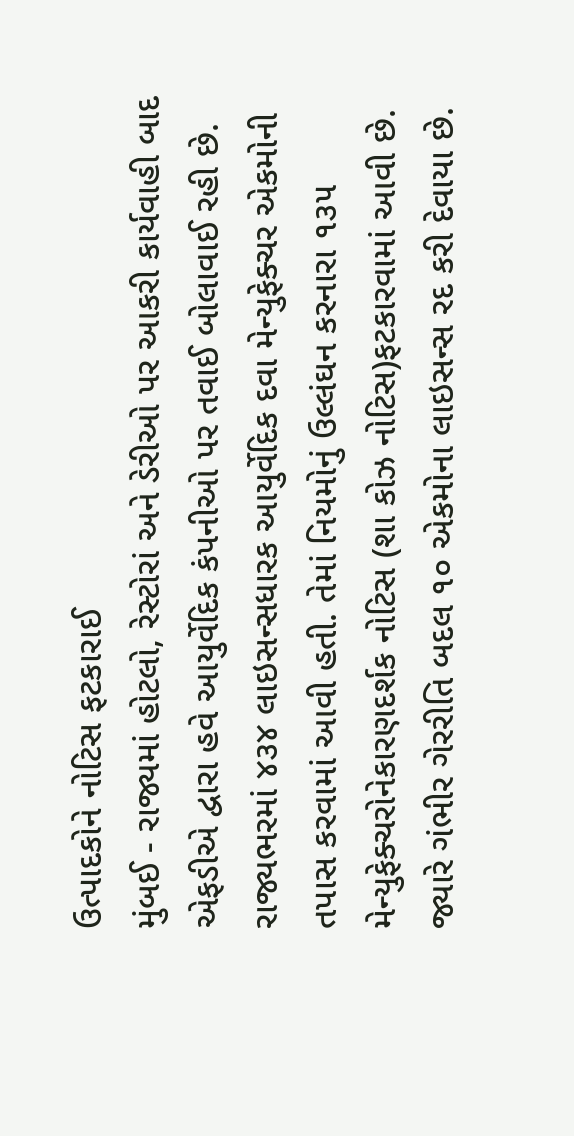ઉત્પાદકોને નોટિસ ફટકારાઈ
મુંબઈ - રાજ્યમાં હોટલો, રેસ્ટોરાં અને ડેરીઓ પર આકરી કાર્યવાહી બાદ એફડીએ દ્વારા હવે આયુર્વેદિક કંપનીઓ પર તવાઈ બોલાવાઈ રહી છે. રાજ્યભરમાં ૪૩૪ લાઇસન્સધારક આયુર્વેદિક દવા મેન્યુફેક્ચર એકમોની તપાસ કરવામાં આવી હતી. તેમાં નિયમોનું ઉલ્લંઘન કરનારા ૧૩૫ મેન્યુફેક્ચરોનેકારણદર્શક નોટિસ (શા કોઝ નોટિસ)ફટકારવામાં આવી છે. જ્યારે ગંભીર ગેરરીતિ બદલ ૧૦ એકમોના લાઇસન્સ રદ કરી દેવાયા છે.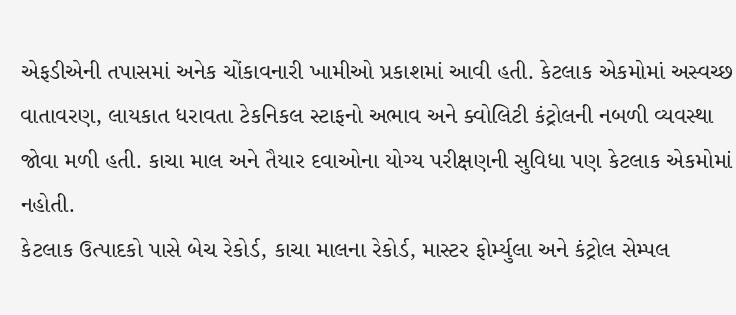એફડીએની તપાસમાં અનેક ચોંકાવનારી ખામીઓ પ્રકાશમાં આવી હતી. કેટલાક એકમોમાં અસ્વચ્છ વાતાવરણ, લાયકાત ધરાવતા ટેકનિકલ સ્ટાફનો અભાવ અને ક્વોલિટી કંટ્રોલની નબળી વ્યવસ્થા જોવા મળી હતી. કાચા માલ અને તૈયાર દવાઓના યોગ્ય પરીક્ષણની સુવિધા પણ કેટલાક એકમોમાં નહોતી.
કેટલાક ઉત્પાદકો પાસે બેચ રેકોર્ડ, કાચા માલના રેકોર્ડ, માસ્ટર ફોર્મ્યુલા અને કંટ્રોલ સેમ્પલ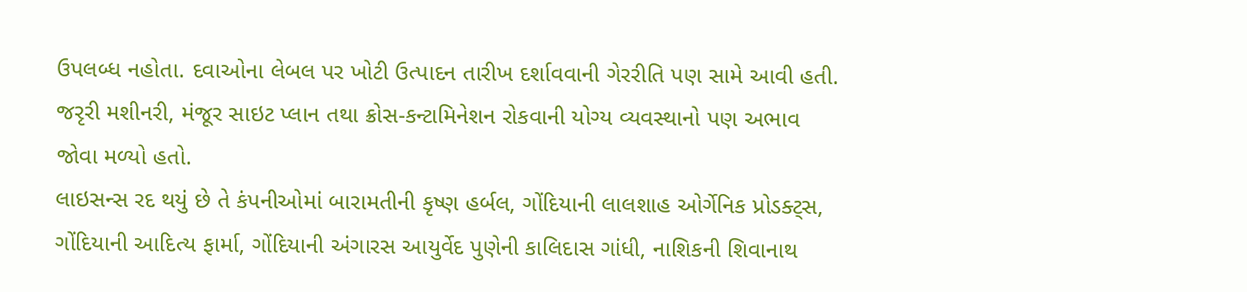ઉપલબ્ધ નહોતા. દવાઓના લેબલ પર ખોટી ઉત્પાદન તારીખ દર્શાવવાની ગેરરીતિ પણ સામે આવી હતી. જરૃરી મશીનરી, મંજૂર સાઇટ પ્લાન તથા ક્રોસ-કન્ટામિનેશન રોકવાની યોગ્ય વ્યવસ્થાનો પણ અભાવ જોવા મળ્યો હતો.
લાઇસન્સ રદ થયું છે તે કંપનીઓમાં બારામતીની કૃષ્ણ હર્બલ, ગોંદિયાની લાલશાહ ઓર્ગેનિક પ્રોડક્ટ્સ, ગોંદિયાની આદિત્ય ફાર્મા, ગોંદિયાની અંગારસ આયુર્વેદ પુણેની કાલિદાસ ગાંધી, નાશિકની શિવાનાથ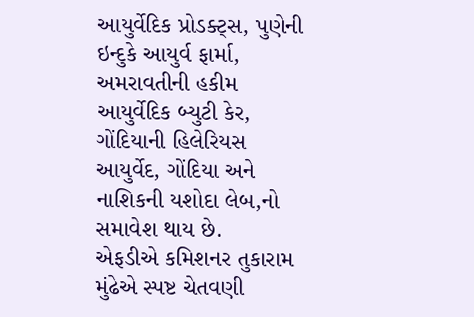આયુર્વેદિક પ્રોડક્ટ્સ, પુણેની ઇન્દુકે આયુર્વ ફાર્મા, અમરાવતીની હકીમ આયુર્વેદિક બ્યુટી કેર, ગોંદિયાની હિલેરિયસ આયુર્વેદ, ગોંદિયા અને નાશિકની યશોદા લેબ,નો સમાવેશ થાય છે.
એફડીએ કમિશનર તુકારામ મુંઢેએ સ્પષ્ટ ચેતવણી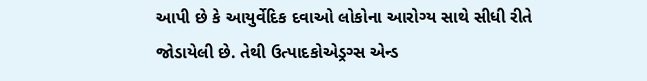આપી છે કે આયુર્વેદિક દવાઓ લોકોના આરોગ્ય સાથે સીધી રીતે જોડાયેલી છે. તેથી ઉત્પાદકોએડ્રગ્સ એન્ડ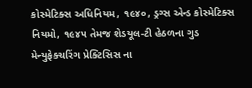કોસ્મેટિક્સ અધિનિયમ, ૧૯૪૦, ડ્રગ્સ એન્ડ કોસ્મેટિક્સ નિયમો, ૧૯૪૫ તેમજ શેડયૂલ-ટી હેઠળના ગુડ મેન્યુફેક્ચરિંગ પ્રેક્ટિસિસ ના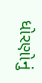ધોરણોનું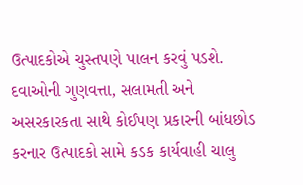ઉત્પાદકોએ ચુસ્તપણે પાલન કરવું પડશે. દવાઓની ગુણવત્તા, સલામતી અને અસરકારકતા સાથે કોઈપણ પ્રકારની બાંધછોડ કરનાર ઉત્પાદકો સામે કડક કાર્યવાહી ચાલુ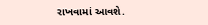રાખવામાં આવશે.